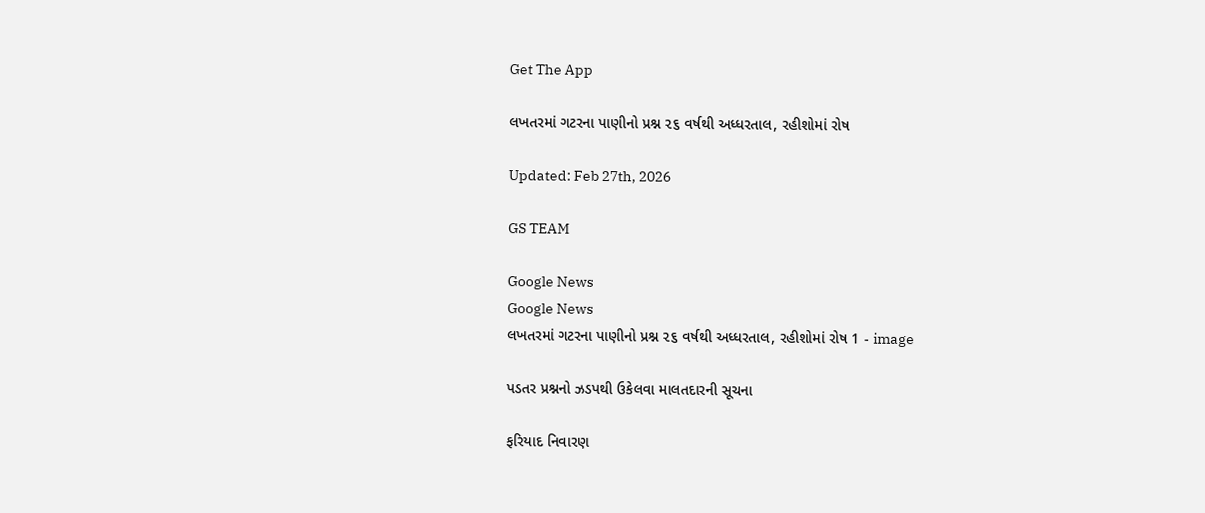Get The App

લખતરમાં ગટરના પાણીનો પ્રશ્ન ૨૬ વર્ષથી અધ્ધરતાલ, રહીશોમાં રોષ

Updated: Feb 27th, 2026

GS TEAM

Google News
Google News
લખતરમાં ગટરના પાણીનો પ્રશ્ન ૨૬ વર્ષથી અધ્ધરતાલ, રહીશોમાં રોષ 1 - image

પડતર પ્રશ્નનો ઝડપથી ઉકેલવા માલતદારની સૂચના

ફરિયાદ નિવારણ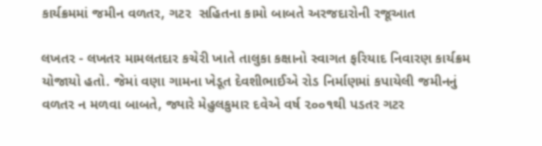કાર્યક્રમમાં જમીન વળતર, ગટર  સહિતના કામો બાબતે અરજદારોની રજૂઆત

લખતર - લખતર મામલતદાર કચેરી ખાતે તાલુકા કક્ષાનો સ્વાગત ફરિયાદ નિવારણ કાર્યક્રમ યોજાયો હતો. જેમાં વણા ગામના ખેડૂત દેવશીભાઈએ રોડ નિર્માણમાં કપાયેલી જમીનનું વળતર ન મળવા બાબતે, જ્યારે મેહુલકુમાર દવેએ વર્ષ ૨૦૦૧થી પડતર ગટર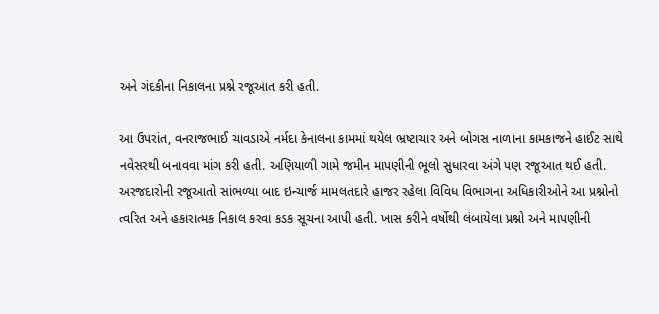અને ગંદકીના નિકાલના પ્રશ્ને રજૂઆત કરી હતી.

આ ઉપરાંત, વનરાજભાઈ ચાવડાએ નર્મદા કેનાલના કામમાં થયેલ ભ્રષ્ટાચાર અને બોગસ નાળાના કામકાજને હાઈટ સાથે નવેસરથી બનાવવા માંગ કરી હતી. અણિયાળી ગામે જમીન માપણીની ભૂલો સુધારવા અંગે પણ રજૂઆત થઈ હતી. અરજદારોની રજૂઆતો સાંભળ્યા બાદ ઇન્ચાર્જ મામલતદારે હાજર રહેલા વિવિધ વિભાગના અધિકારીઓને આ પ્રશ્નોનો ત્વરિત અને હકારાત્મક નિકાલ કરવા કડક સૂચના આપી હતી. ખાસ કરીને વર્ષોથી લંબાયેલા પ્રશ્નો અને માપણીની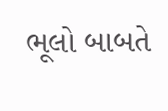ભૂલો બાબતે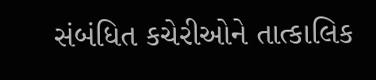સંબંધિત કચેરીઓને તાત્કાલિક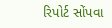રિપોર્ટ સોંપવા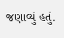જણાવ્યું હતું.